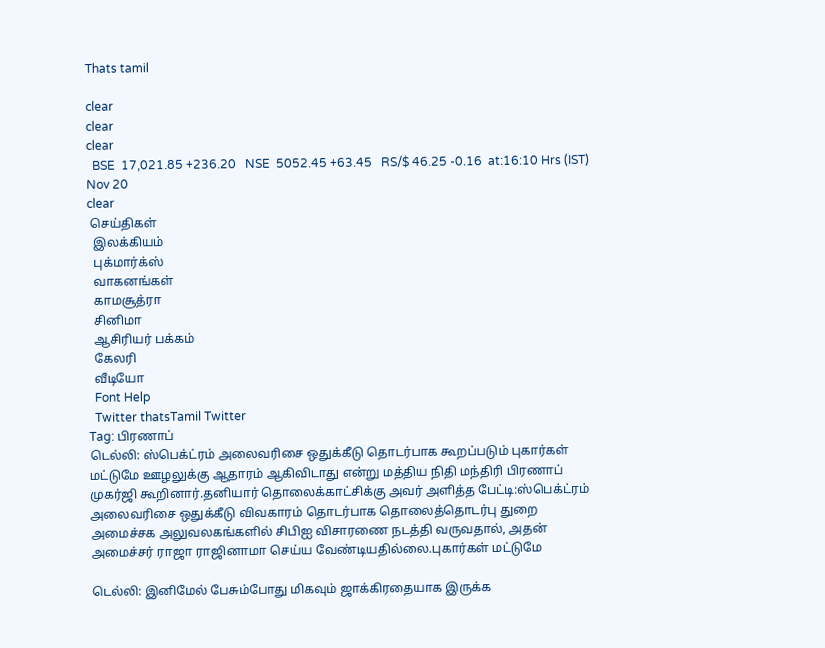Thats tamil

clear
clear
clear
  BSE  17,021.85 +236.20   NSE  5052.45 +63.45   RS/$ 46.25 -0.16  at:16:10 Hrs (IST) Nov 20
clear
 செய்திகள்
  இலக்கியம்
  புக்மார்க்ஸ்
  வாகனங்கள்
  காமசூத்ரா
  சினிமா
  ஆசிரியர் பக்கம்
  கேலரி
  வீடியோ
  Font Help
  Twitter thatsTamil Twitter
Tag: பிரணாப்
டெல்லி: ஸ்பெக்ட்ரம் அலைவரிசை ஒதுக்கீடு தொடர்பாக கூறப்படும் புகார்கள் மட்டுமே ஊழலுக்கு ஆதாரம் ஆகிவிடாது என்று மத்திய நிதி மந்திரி பிரணாப் முகர்ஜி கூறினார்.தனியார் தொலைக்காட்சிக்கு அவர் அளித்த பேட்டி:ஸ்பெக்ட்ரம் அலைவரிசை ஒதுக்கீடு விவகாரம் தொடர்பாக தொலைத்தொடர்பு துறை அமைச்சக அலுவலகங்களில் சிபிஐ விசாரணை நடத்தி வருவதால், அதன் அமைச்சர் ராஜா ராஜினாமா செய்ய வேண்டியதில்லை.புகார்கள் மட்டுமே

டெல்லி: இனிமேல் பேசும்போது மிகவும் ஜாக்கிரதையாக இருக்க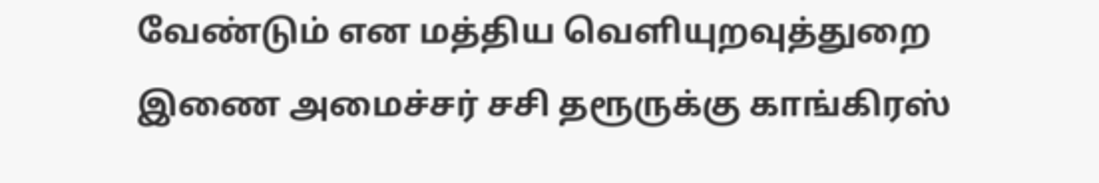வேண்டும் என மத்திய வெளியுறவுத்துறை இணை அமைச்சர் சசி தரூருக்கு காங்கிரஸ்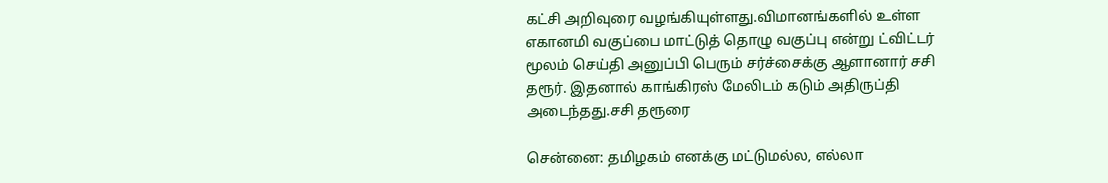கட்சி அறிவுரை வழங்கியுள்ளது.விமானங்களில் உள்ள எகானமி வகுப்பை மாட்டுத் தொழு வகுப்பு என்று ட்விட்டர் மூலம் செய்தி அனுப்பி பெரும் சர்ச்சைக்கு ஆளானார் சசி தரூர். இதனால் காங்கிரஸ் மேலிடம் கடும் அதிருப்தி அடைந்தது.சசி தரூரை

சென்னை: தமிழகம் எனக்கு மட்டுமல்ல, எல்லா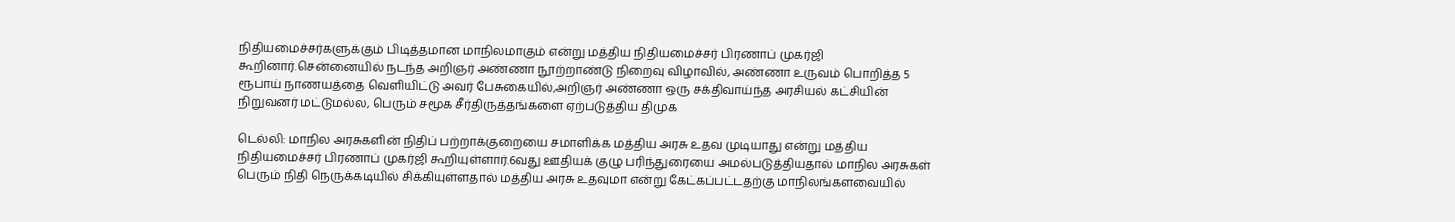நிதியமைச்சர்களுக்கும் பிடித்தமான மாநிலமாகும் என்று மத்திய நிதியமைச்சர் பிரணாப் முகர்ஜி கூறினார்.சென்னையில் நடந்த அறிஞர் அண்ணா நூற்றாண்டு நிறைவு விழாவில், அண்ணா உருவம் பொறித்த 5 ரூபாய் நாணயத்தை வெளியிட்டு அவர் பேசுகையில்,அறிஞர் அண்ணா ஒரு சக்திவாய்ந்த அரசியல் கட்சியின் நிறுவனர் மட்டுமல்ல, பெரும் சமூக சீர்திருத்தங்களை ஏற்படுத்திய திமுக

டெல்லி: மாநில அரசுகளின் நிதிப் பற்றாக்குறையை சமாளிக்க மத்திய அரசு உதவ முடியாது என்று மத்திய நிதியமைச்சர் பிரணாப் முகர்ஜி கூறியுள்ளார்.6வது ஊதியக் குழு பரிந்துரையை அமல்படுத்தியதால் மாநில அரசுகள் பெரும் நிதி நெருக்கடியில் சிக்கியுள்ளதால் மத்திய அரசு உதவுமா என்று கேட்கப்பட்டதற்கு மாநிலங்களவையில்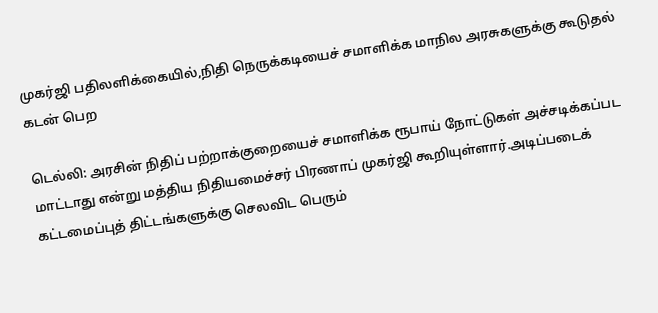முகர்ஜி பதிலளிக்கையில்,நிதி நெருக்கடியைச் சமாளிக்க மாநில அரசுகளுக்கு கூடுதல் கடன் பெற

டெல்லி: அரசின் நிதிப் பற்றாக்குறையைச் சமாளிக்க ரூபாய் நோட்டுகள் அச்சடிக்கப்பட மாட்டாது என்று மத்திய நிதியமைச்சர் பிரணாப் முகர்ஜி கூறியுள்ளார்.அடிப்படைக் கட்டமைப்புத் திட்டங்களுக்கு செலவிட பெரும்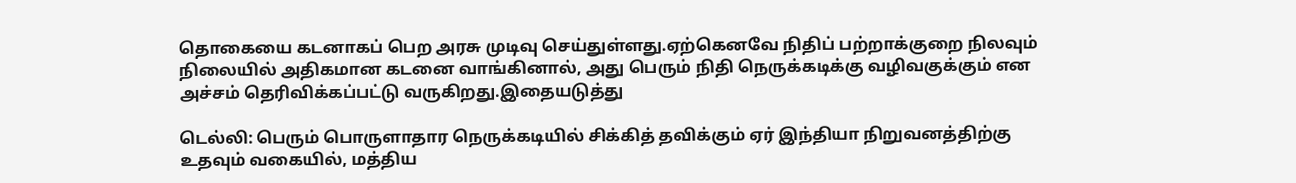தொகையை கடனாகப் பெற அரசு முடிவு செய்துள்ளது.ஏற்கெனவே நிதிப் பற்றாக்குறை நிலவும் நிலையில் அதிகமான கடனை வாங்கினால், அது பெரும் நிதி நெருக்கடிக்கு வழிவகுக்கும் என அச்சம் தெரிவிக்கப்பட்டு வருகிறது.இதையடுத்து

டெல்லி: பெரும் பொருளாதார நெருக்கடியில் சிக்கித் தவிக்கும் ஏர் இந்தியா நிறுவனத்திற்கு உதவும் வகையில், மத்திய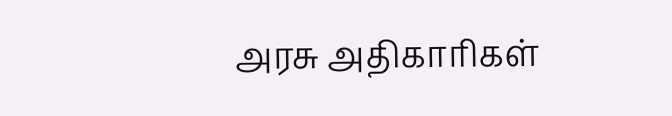அரசு அதிகாரிகள்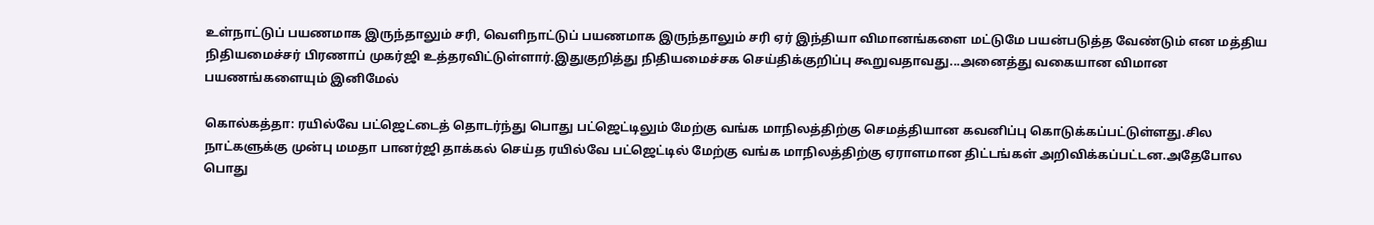உள்நாட்டுப் பயணமாக இருந்தாலும் சரி, வெளிநாட்டுப் பயணமாக இருந்தாலும் சரி ஏர் இந்தியா விமானங்களை மட்டுமே பயன்படுத்த வேண்டும் என மத்திய நிதியமைச்சர் பிரணாப் முகர்ஜி உத்தரவிட்டுள்ளார்.இதுகுறித்து நிதியமைச்சக செய்திக்குறிப்பு கூறுவதாவது...அனைத்து வகையான விமான பயணங்களையும் இனிமேல்

கொல்கத்தா: ரயில்வே பட்ஜெட்டைத் தொடர்ந்து பொது பட்ஜெட்டிலும் மேற்கு வங்க மாநிலத்திற்கு செமத்தியான கவனிப்பு கொடுக்கப்பட்டுள்ளது.சில நாட்களுக்கு முன்பு மமதா பானர்ஜி தாக்கல் செய்த ரயில்வே பட்ஜெட்டில் மேற்கு வங்க மாநிலத்திற்கு ஏராளமான திட்டங்கள் அறிவிக்கப்பட்டன.அதேபோல பொது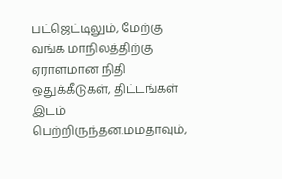பட்ஜெட்டிலும், மேற்கு வங்க மாநிலத்திற்கு ஏராளமான நிதி ஒதுக்கீடுகள், திட்டங்கள் இடம் பெற்றிருந்தன.மமதாவும்,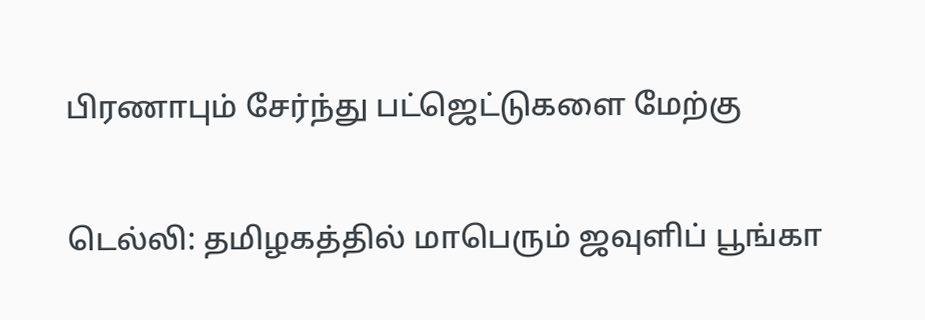பிரணாபும் சேர்ந்து பட்ஜெட்டுகளை மேற்கு

டெல்லி: தமிழகத்தில் மாபெரும் ஜவுளிப் பூங்கா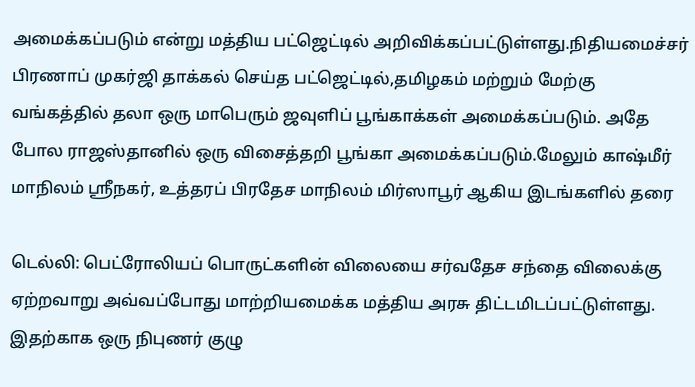அமைக்கப்படும் என்று மத்திய பட்ஜெட்டில் அறிவிக்கப்பட்டுள்ளது.நிதியமைச்சர் பிரணாப் முகர்ஜி தாக்கல் செய்த பட்ஜெட்டில்,தமிழகம் மற்றும் மேற்கு வங்கத்தில் தலா ஒரு மாபெரும் ஜவுளிப் பூங்காக்கள் அமைக்கப்படும். அதே போல ராஜஸ்தானில் ஒரு விசைத்தறி பூங்கா அமைக்கப்படும்.மேலும் காஷ்மீர் மாநிலம் ஸ்ரீநகர், உத்தரப் பிரதேச மாநிலம் மிர்ஸாபூர் ஆகிய இடங்களில் தரை

டெல்லி: பெட்ரோலியப் பொருட்களின் விலையை சர்வதேச சந்தை விலைக்கு ஏற்றவாறு அவ்வப்போது மாற்றியமைக்க மத்திய அரசு திட்டமிடப்பட்டுள்ளது. இதற்காக ஒரு நிபுணர் குழு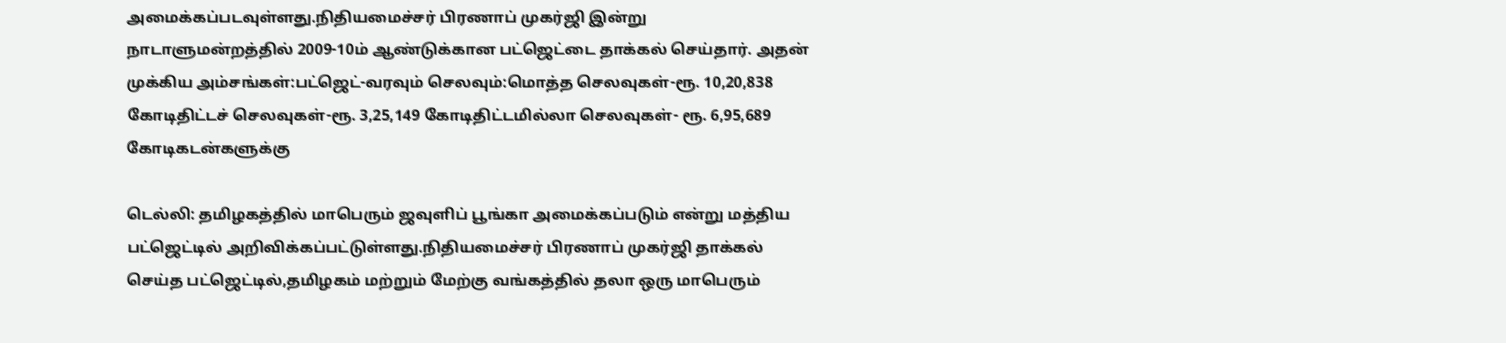அமைக்கப்படவுள்ளது.நிதியமைச்சர் பிரணாப் முகர்ஜி இன்று நாடாளுமன்றத்தில் 2009-10ம் ஆண்டுக்கான பட்ஜெட்டை தாக்கல் செய்தார். அதன் முக்கிய அம்சங்கள்:பட்ஜெட்-வரவும் செலவும்:மொத்த செலவுகள்-ரூ. 10,20,838 கோடிதிட்டச் செலவுகள்-ரூ. 3,25,149 கோடிதிட்டமில்லா செலவுகள்- ரூ. 6,95,689 கோடிகடன்களுக்கு

டெல்லி: தமிழகத்தில் மாபெரும் ஜவுளிப் பூங்கா அமைக்கப்படும் என்று மத்திய பட்ஜெட்டில் அறிவிக்கப்பட்டுள்ளது.நிதியமைச்சர் பிரணாப் முகர்ஜி தாக்கல் செய்த பட்ஜெட்டில்,தமிழகம் மற்றும் மேற்கு வங்கத்தில் தலா ஒரு மாபெரும்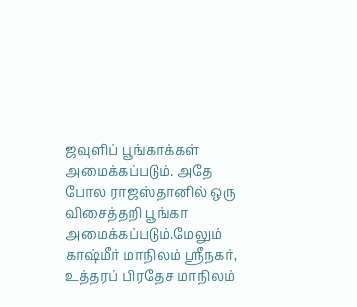ஜவுளிப் பூங்காக்கள் அமைக்கப்படும். அதே போல ராஜஸ்தானில் ஒரு விசைத்தறி பூங்கா அமைக்கப்படும்.மேலும் காஷ்மீர் மாநிலம் ஸ்ரீநகர், உத்தரப் பிரதேச மாநிலம்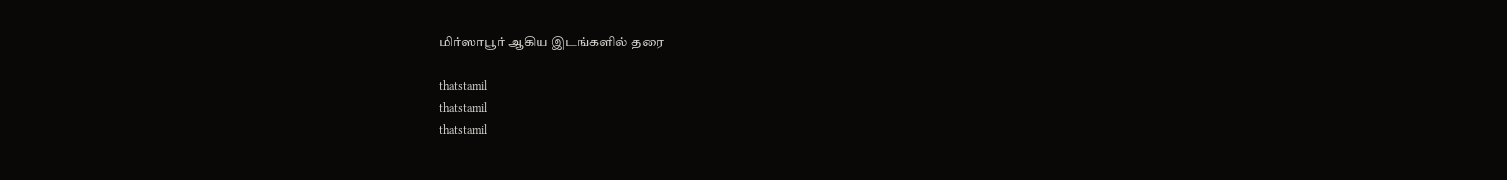மிர்ஸாபூர் ஆகிய இடங்களில் தரை

thatstamil
thatstamil
thatstamil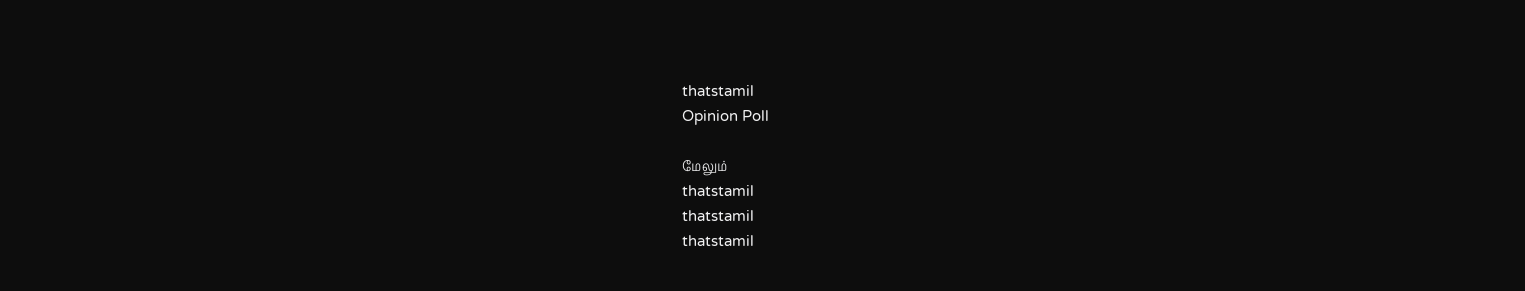thatstamil
Opinion Poll

மேலும்
thatstamil
thatstamil
thatstamil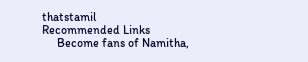thatstamil
Recommended Links
     Become fans of Namitha,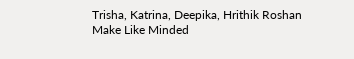Trisha, Katrina, Deepika, Hrithik Roshan      Make Like Minded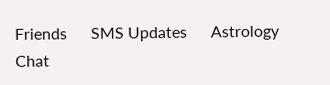Friends      SMS Updates      Astrology      Chat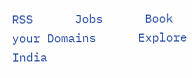RSS      Jobs      Book your Domains      Explore India